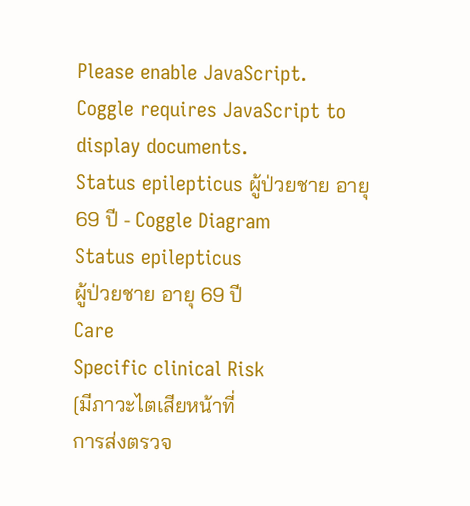Please enable JavaScript.
Coggle requires JavaScript to display documents.
Status epilepticus ผู้ป่วยชาย อายุ 69 ปี - Coggle Diagram
Status epilepticus
ผู้ป่วยชาย อายุ 69 ปี
Care
Specific clinical Risk
[มีภาวะไตเสียหน้าที่
การส่งตรวจ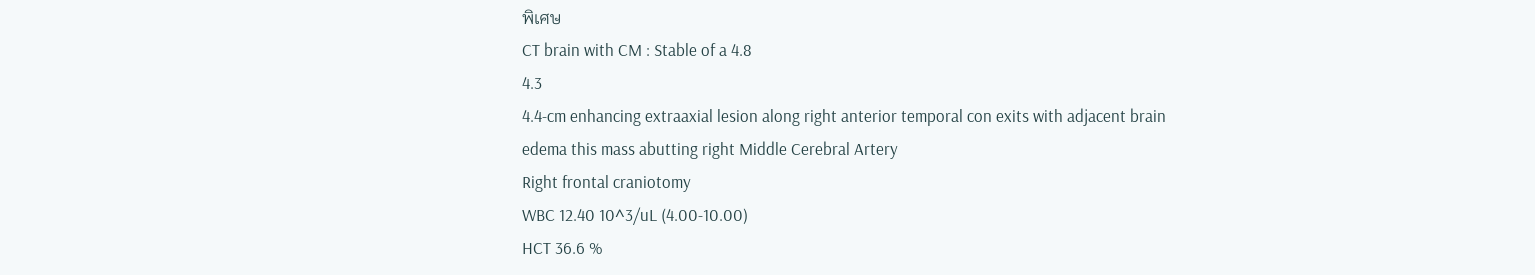พิเศษ
CT brain with CM : Stable of a 4.8
4.3
4.4-cm enhancing extraaxial lesion along right anterior temporal con exits with adjacent brain edema this mass abutting right Middle Cerebral Artery
Right frontal craniotomy
WBC 12.40 10^3/uL (4.00-10.00)
HCT 36.6 %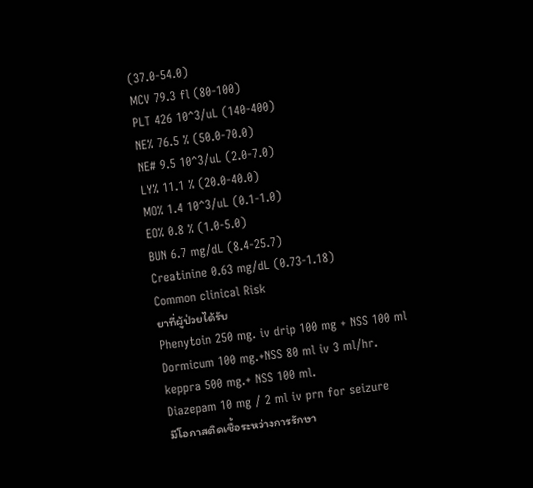(37.0-54.0)
MCV 79.3 fl (80-100)
PLT 426 10^3/uL (140-400)
NE% 76.5 % (50.0-70.0)
NE# 9.5 10^3/uL (2.0-7.0)
LY% 11.1 % (20.0-40.0)
MO% 1.4 10^3/uL (0.1-1.0)
EO% 0.8 % (1.0-5.0)
BUN 6.7 mg/dL (8.4-25.7)
Creatinine 0.63 mg/dL (0.73-1.18)
Common clinical Risk
ยาที่ผู้ป่วยได้รับ
Phenytoin 250 mg. iv drip 100 mg + NSS 100 ml
Dormicum 100 mg.+NSS 80 ml iv 3 ml/hr.
keppra 500 mg.+ NSS 100 ml.
Diazepam 10 mg / 2 ml iv prn for seizure
มีโอกาสติดเชื้อระหว่างการรักษา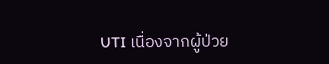UTI เนื่องจากผู้ป่วย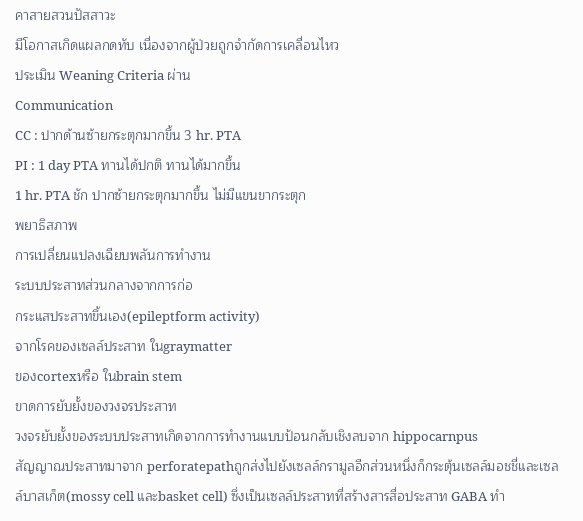คาสายสวนปัสสาวะ
มีโอกาสเกิดแผลกดทับ เนื่องจากผู้ป่วยถูกจำกัดการเคลื่อนไหว
ประเมิน Weaning Criteria ผ่าน
Communication
CC : ปากด้านซ้ายกระตุกมากขึ้น 3 hr. PTA
PI : 1 day PTA ทานได้ปกติ ทานได้มากขึ้น
1 hr. PTA ชัก ปากซ้ายกระตุกมากขึ้น ไม่มีแขนขากระตุก
พยาธิสภาพ
การเปลี่ยนแปลงเฉียบพลันการทำงาน
ระบบประสาทส่วนกลางจากการก่อ
กระแสประสาทขึ้นเอง(epileptform activity)
จากโรคของเซลล์ประสาท ในgraymatter
ของcortexหรือ ในbrain stem
ขาดการยับยั้งของวงจรประสาท
วงจรยับยั้งของระบบประสาทเกิดจากการทำงานแบบป้อนกลับเชิงลบจาก hippocarnpus
สัญญาณประสาทมาจาก perforatepathถูกส่งไปยังเซลล์กรามูลอีกส่วนหนึ่งก็กระตุ้นเซลล์มอชชี่และเซลล์บาสเก็ต(mossy cell และbasket cell) ซึ่งเป็นเซลล์ประสาทที่สร้างสารสื่อประสาท GABA ทำ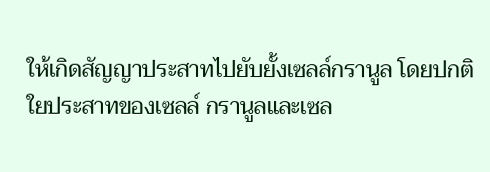ให้เกิดสัญญาประสาทไปยับยั้งเซลล์กรานูล โดยปกติใยประสาทของเซลล์ กรานูลและเซล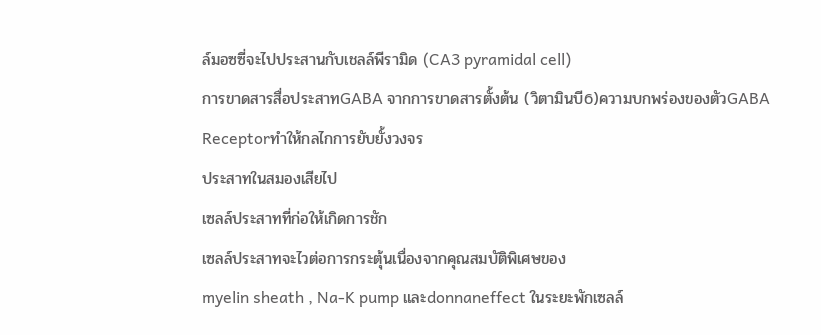ล์มอซซี่จะไปประสานกับเชลล์พีรามิด (CA3 pyramidal cell)
การขาดสารสื่อประสาทGABA จากการขาดสารตั้งต้น (วิตามินบี6)ความบกพร่องของตัวGABA Receptorทำให้กลไกการยับยั้งวงจร
ประสาทในสมองเสียไป
เซลล์ประสาทที่ก่อให้เกิดการชัก
เซลล์ประสาทจะไวต่อการกระตุ้นเนื่องจากคุณสมบัติพิเศษของ
myelin sheath , Na-K pump และdonnaneffect ในระยะพักเซลล์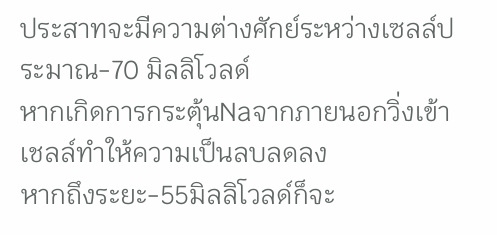ประสาทจะมีความต่างศักย์ระหว่างเซลล์ประมาณ-70 มิลลิโวลด์
หากเกิดการกระตุ้นNaจากภายนอกวิ่งเข้าเชลล์ทำให้ความเป็นลบลดลง
หากถึงระยะ-55มิลลิโวลด์ก็จะ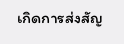เกิดการส่งสัญ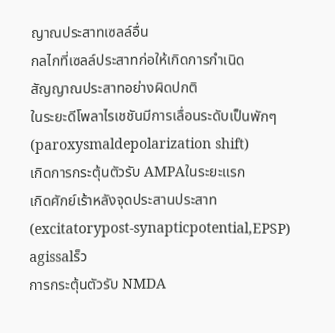ญาณประสาทเซลล์อื่น
กลไกที่เซลล์ประสาทก่อให้เกิดการกำเนิด
สัญญาณประสาทอย่างผิดปกติ
ในระยะดีโพลาไรเชชันมีการเลื่อนระดับเป็นพักๆ
(paroxysmaldepolarization shift)
เกิดการกระตุ้นตัวรับ AMPAในระยะแรก
เกิดศักย์เร้าหลังจุดประสานประสาท
(excitatorypost-synapticpotential,EPSP) agissalร็ว
การกระตุ้นตัวรับ NMDA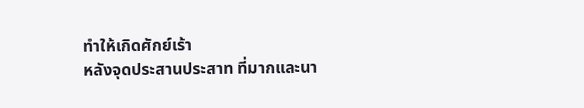ทำให้เกิดศักย์เร้า
หลังจุดประสานประสาท ที่มากและนา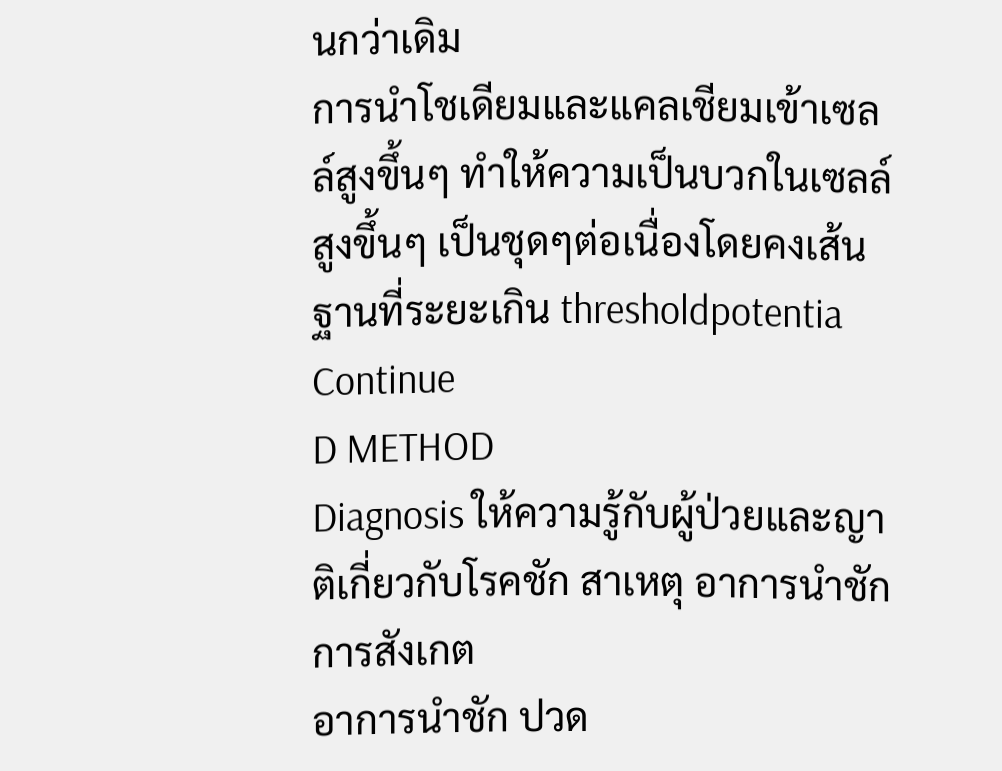นกว่าเดิม
การนำโชเดียมและแคลเชียมเข้าเซลล์สูงขึ้นๆ ทำให้ความเป็นบวกในเซลล์
สูงขึ้นๆ เป็นชุดๆต่อเนื่องโดยคงเส้นฐานที่ระยะเกิน thresholdpotentia
Continue
D METHOD
Diagnosis ให้ความรู้กับผู้ป่วยและญาติเกี่ยวกับโรคชัก สาเหตุ อาการนำชัก การสังเกต
อาการนำชัก ปวด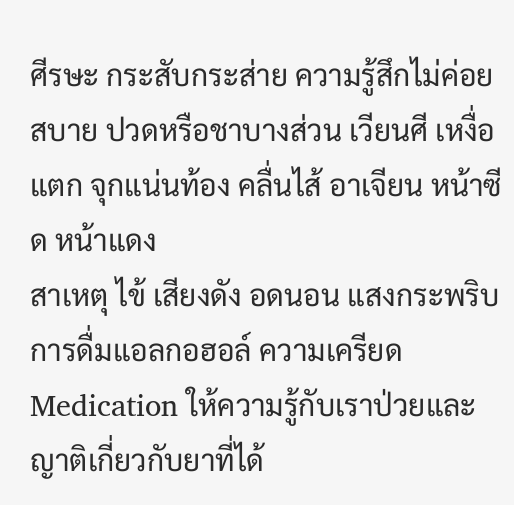ศีรษะ กระสับกระส่าย ความรู้สึกไม่ค่อยสบาย ปวดหรือชาบางส่วน เวียนศี เหงื่อแตก จุกแน่นท้อง คลื่นไส้ อาเจียน หน้าซีด หน้าแดง
สาเหตุ ไข้ เสียงดัง อดนอน แสงกระพริบ การดื่มแอลกอฮอล์ ความเครียด
Medication ให้ความรู้กับเราป่วยและญาติเกี่ยวกับยาที่ได้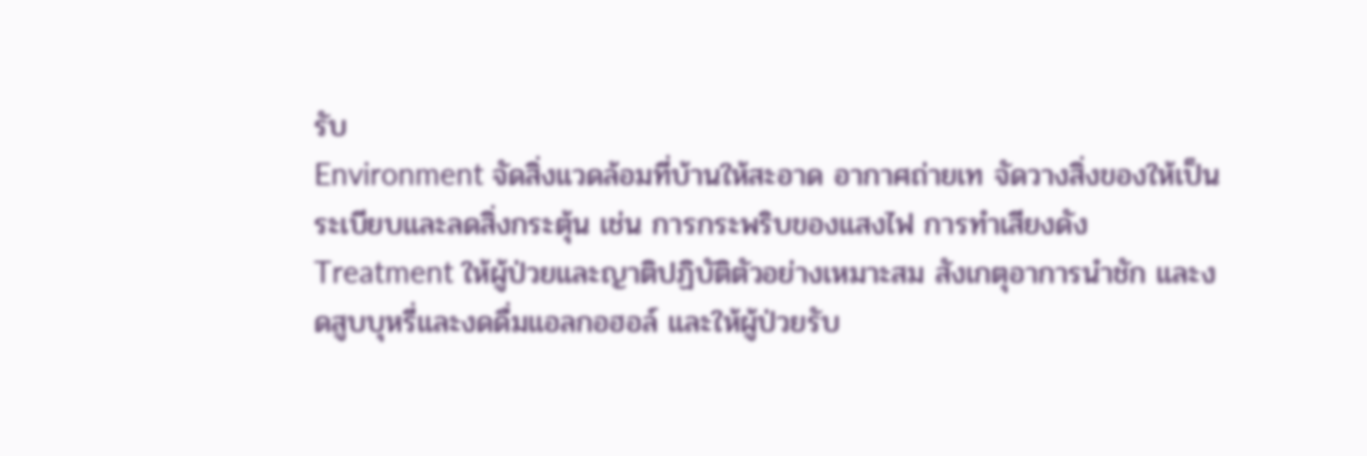รับ
Environment จัดสิ่งแวดล้อมที่บ้านให้สะอาด อากาศถ่ายเท จัดวางสิ่งของให้เป็นระเบียบและลดสิ่งกระตุ้น เช่น การกระพริบของแสงไฟ การทำเสียงดัง
Treatment ให้ผู้ป่วยและญาติปฏิบัติตัวอย่างเหมาะสม สังเกตุอาการนำชัก และงดสูบบุหรี่และงดดื่มแอลกอฮอล์ และให้ผู้ป่วยรับ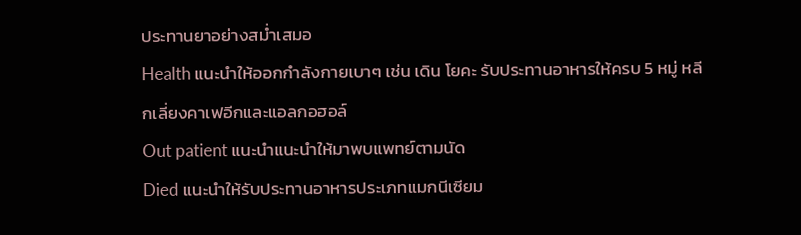ประทานยาอย่างสม่ำเสมอ
Health แนะนำให้ออกกำลังกายเบาๆ เช่น เดิน โยคะ รับประทานอาหารให้ครบ 5 หมู่ หลีกเลี่ยงคาเฟอีกและแอลกอฮอล์
Out patient แนะนำแนะนำให้มาพบแพทย์ตามนัด
Died แนะนำให้รับประทานอาหารประเภทแมกนีเซียม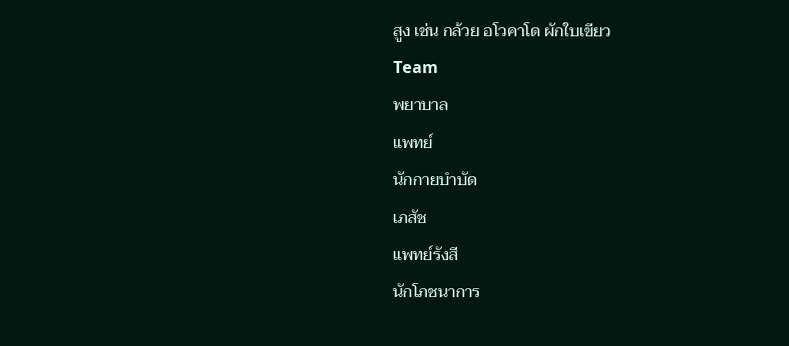สูง เช่น กล้วย อโวคาโด ผักใบเขียว
Team
พยาบาล
แพทย์
นักกายบำบัด
เภสัช
แพทย์รังสี
นักโภชนาการ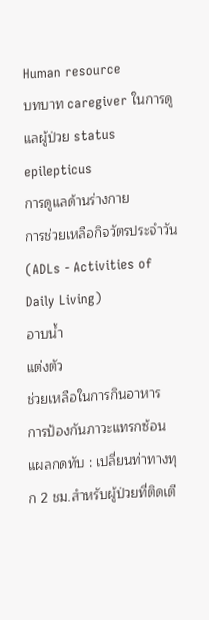Human resource
บทบาท caregiver ในการดูแลผู้ป่วย status epilepticus
การดูแลด้านร่างกาย
การช่วยเหลือกิจวัตรประจำวัน (ADLs - Activities of Daily Living)
อาบน้ำ
แต่งตัว
ช่วยเหลือในการกินอาหาร
การป้องกันภาวะแทรกซ้อน
แผลกดทับ : เปลี่ยนท่าทางทุก 2 ชม.สำหรับผู้ป่วยที่ติดเตี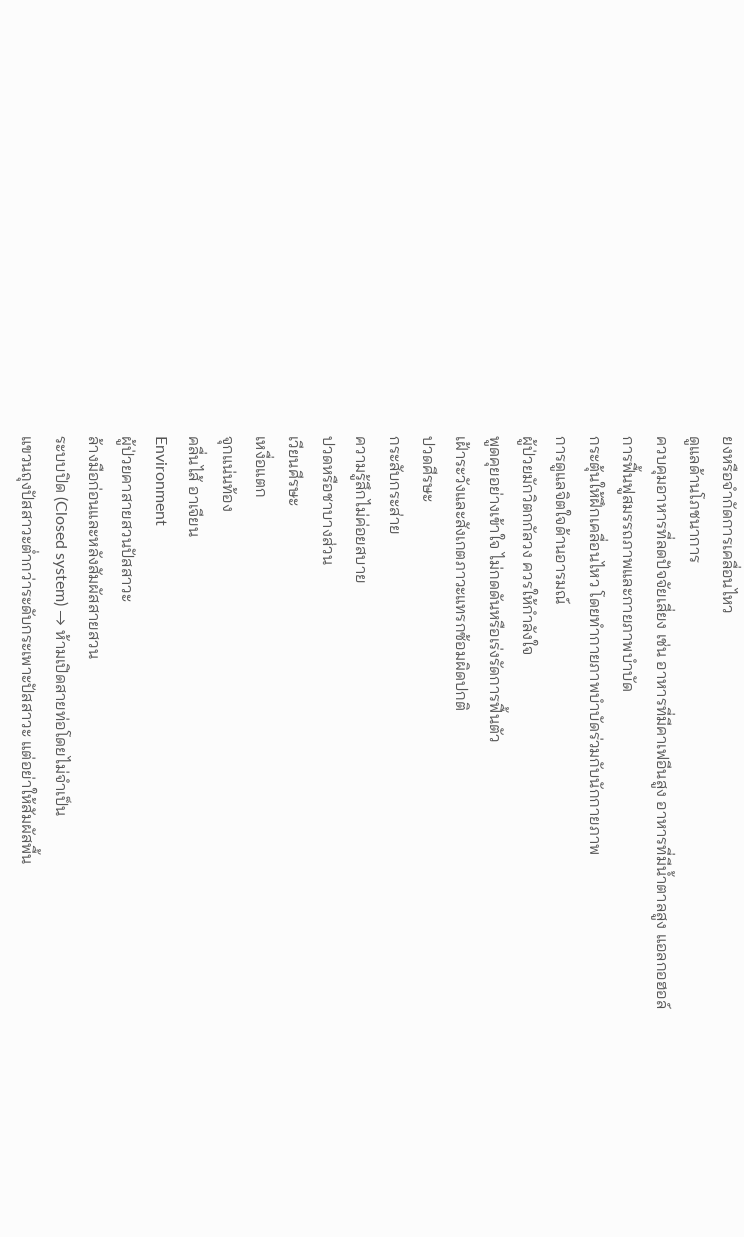ยงหรือจำกัดการเคลื่อนไหว
ดูแลด้านโภชนาการ
ควบคุมอาหารที่ลดปัจจัยเสี่ยง เช่น อาหารที่มีคาเฟอีนสูง อาหารที่มีน้ำตาลสูง แอลกอฮอล์
การฟื้นฟูสมรรถภาพและกายภาพบำบัด
กระตุ้นให้ฝึกเคลื่อนไหว โดยทำกายภาพบำบัดร่วมกับนักกายภาพ
การดูแลจิตใจด้านอารมณ์
ผู้ป่วยมักวิตกกัลวง ควรให้กำลังใจ
พูดคุยอย่างเข้าใจ ไม่กดดันหรือเร่งรัดการฟื้นตัว
เฝ้าระวังและสังเกตภาวะแทรกซ้อมผิดปกติ
ปวดศีรษะ
กระสับกระส่าย
ความรู้สึกไม่ค่อยสบาย
ปวดหรือชาบางส่วน
เวียนศีรษะ
เหงื่อแตก
จุกแน่นท้อง
คลื่นไส้ อาเจียน
Environment
ผู้ป่วยคาสายสวนปัสสาวะ
ล้างมือก่อนและหลังสัมผัสสายสวน
ระบบปิด (Closed system) → ห้ามเปิดสายท่อโดยไม่จำเป็น
แขวนถุงปัสสาวะต่ำกว่าระดับกระเพาะปัสสาวะ แต่อย่าให้สัมผัสพื้น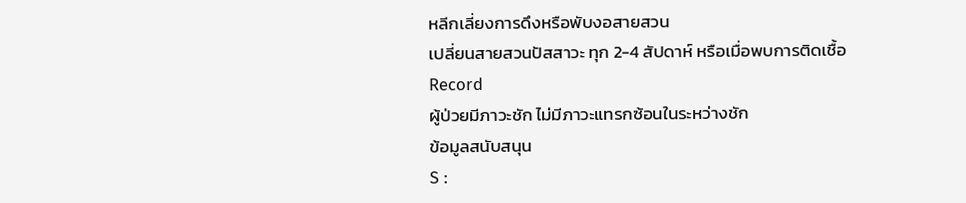หลีกเลี่ยงการดึงหรือพับงอสายสวน
เปลี่ยนสายสวนปัสสาวะ ทุก 2-4 สัปดาห์ หรือเมื่อพบการติดเชื้อ
Record
ผู้ป่วยมีภาวะชัก ไม่มีภาวะแทรกซ้อนในระหว่างชัก
ข้อมูลสนับสนุน
S :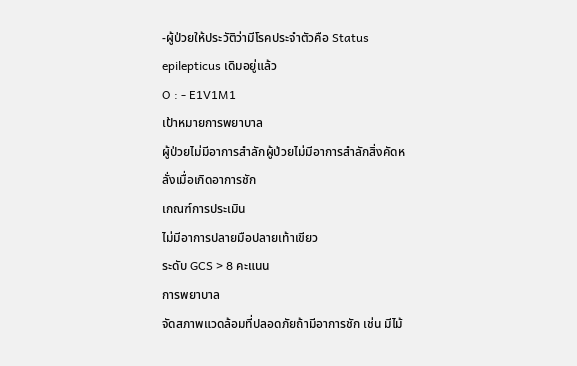-ผู้ป่วยให้ประวัติว่ามีโรคประจำตัวคือ Status epilepticus เดิมอยู่แล้ว
O : - E1V1M1
เป้าหมายการพยาบาล
ผู้ป่วยไม่มีอาการสำลักผู้ป่วยไม่มีอาการสำลักสิ่งคัดหลั่งเมื่อเกิดอาการชัก
เกณฑ์การประเมิน
ไม่มีอาการปลายมือปลายเท้าเขียว
ระดับ GCS > 8 คะแนน
การพยาบาล
จัดสภาพแวดล้อมที่ปลอดภัยถ้ามีอาการชัก เช่น มีไม้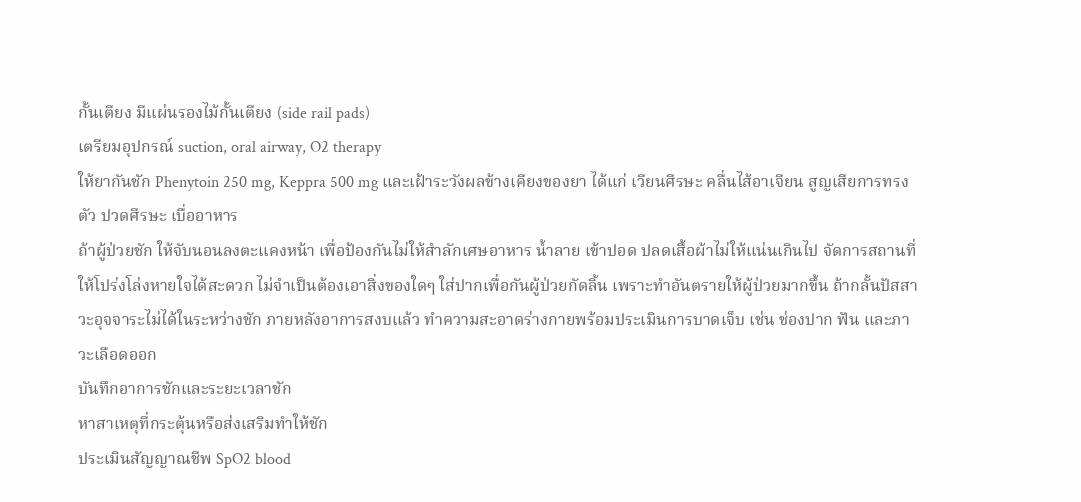กั้นเตียง มีแผ่นรองไม้กั้นเตียง (side rail pads)
เตรียมอุปกรณ์ suction, oral airway, O2 therapy
ให้ยากันชัก Phenytoin 250 mg, Keppra 500 mg และเฝ้าระวังผลข้างเคียงของยา ได้แก่ เวียนศีรษะ คลื่นไส้อาเจียน สูญเสียการทรงตัว ปวดศีรษะ เบื่ออาหาร
ถ้าผู้ป่วยชัก ให้จับนอนลงตะแคงหน้า เพื่อป้องกันไม่ให้สำลักเศษอาหาร น้ำลาย เข้าปอด ปลดเสื้อผ้าไม่ให้แน่นเกินไป จัดการสถานที่ให้โปร่งโล่งหายใจได้สะดวก ไม่จำเป็นต้องเอาสิ่งของใดๆ ใส่ปากเพื่อกันผู้ป่วยกัดลิ้น เพราะทำอันตรายให้ผู้ป่วยมากขึ้น ถ้ากลั้นปัสสาวะอุจจาระไม่ได้ในระหว่างชัก ภายหลังอาการสงบแล้ว ทำความสะอาดร่างกายพร้อมประเมินการบาดเจ็บ เช่น ช่องปาก ฟัน และภาวะเลือดออก
บันทึกอาการชักและระยะเวลาชัก
หาสาเหตุที่กระตุ้นหรือส่งเสริมทำให้ชัก
ประเมินสัญญาณชีพ SpO2 blood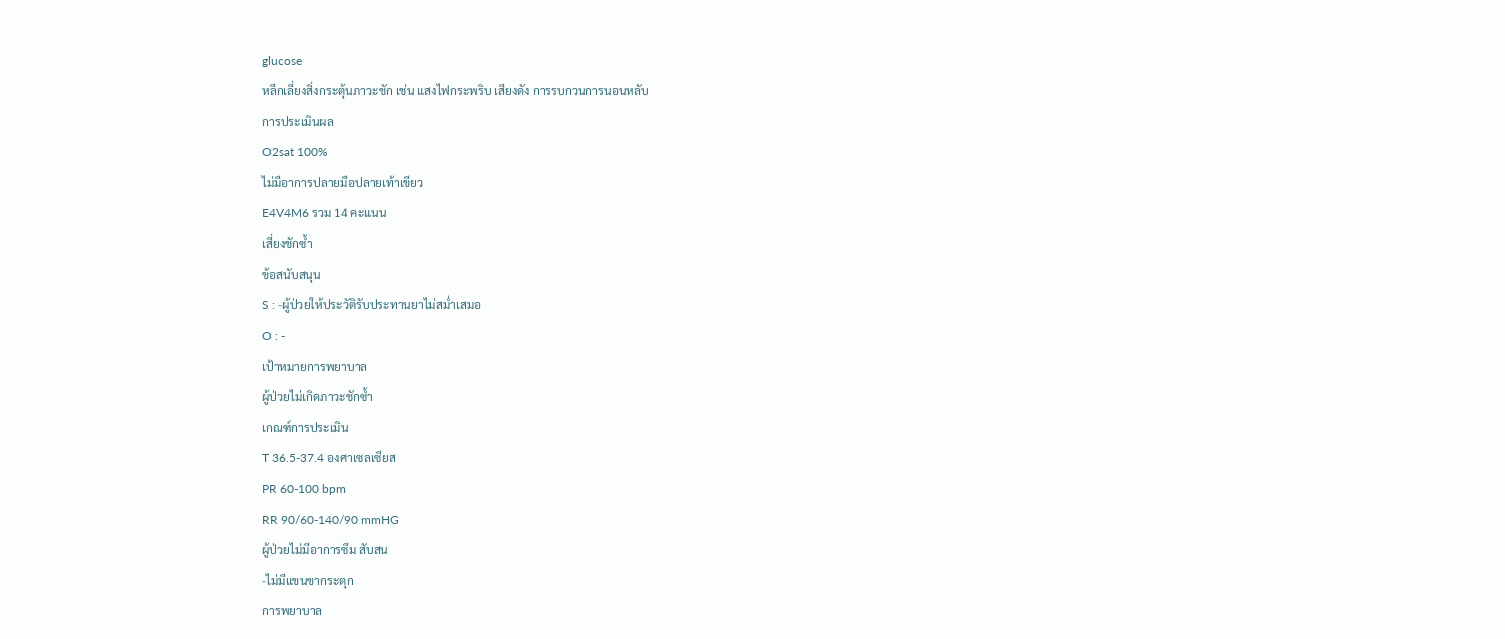glucose
หลีกเลี่ยงสิ่งกระตุ้นภาวะชัก เช่น แสงไฟกระพริบ เสียงดัง การรบกวนการนอนหลับ
การประเมินผล
O2sat 100%
ไม่มีอาการปลายมือปลายเท้าเขียว
E4V4M6 รวม 14 คะแนน
เสี่ยงชักซ้ำ
ข้อสนับสนุน
S : -ผู้ป่วยให้ประวัติรับประทานยาไม่สม่ำเสมอ
O : -
เป้าหมายการพยาบาล
ผู้ป่วยไม่เกิดภาวะชักซ้ำ
เกณฑ์การประเมิน
T 36.5-37.4 องศาเซลเซียส
PR 60-100 bpm
RR 90/60-140/90 mmHG
ผู้ป่วยไม่มีอาการซึม สับสน
-ไม่มีแขนขากระตุก
การพยาบาล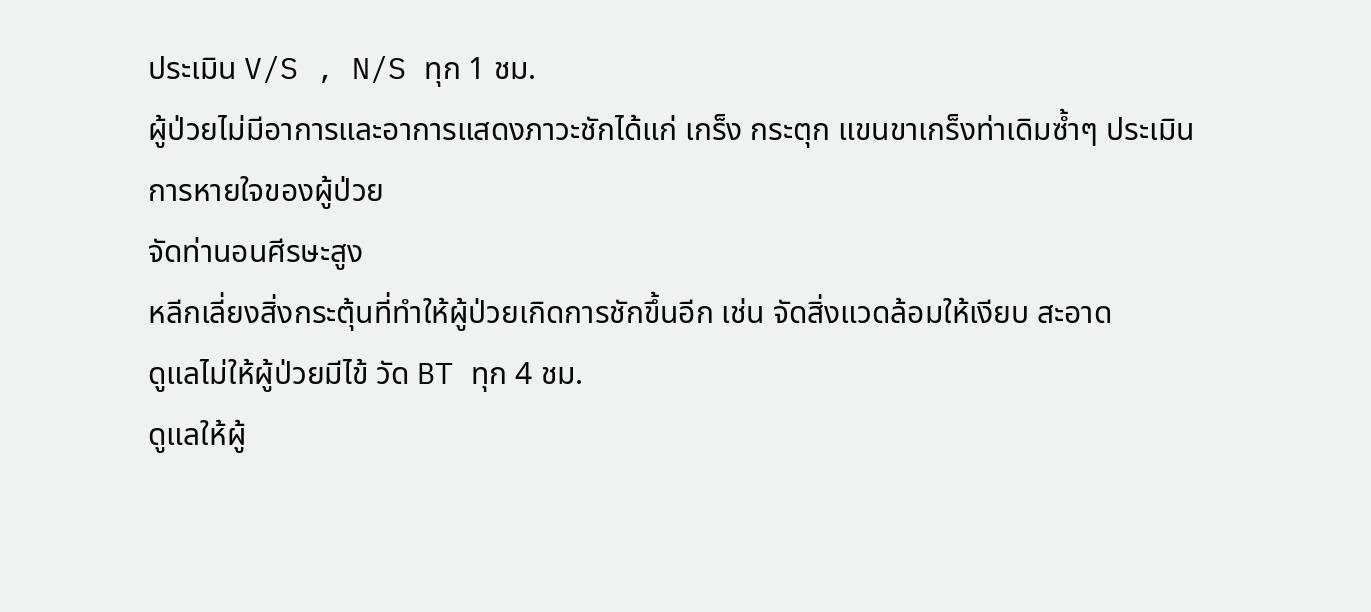ประเมิน V/S , N/S ทุก 1 ชม.
ผู้ป่วยไม่มีอาการและอาการแสดงภาวะชักได้แก่ เกร็ง กระตุก แขนขาเกร็งท่าเดิมซ้ำๆ ประเมินการหายใจของผู้ป่วย
จัดท่านอนศีรษะสูง
หลีกเลี่ยงสิ่งกระตุ้นที่ทำให้ผู้ป่วยเกิดการชักขึ้นอีก เช่น จัดสิ่งแวดล้อมให้เงียบ สะอาด
ดูแลไม่ให้ผู้ป่วยมีไข้ วัด BT ทุก 4 ชม.
ดูแลให้ผู้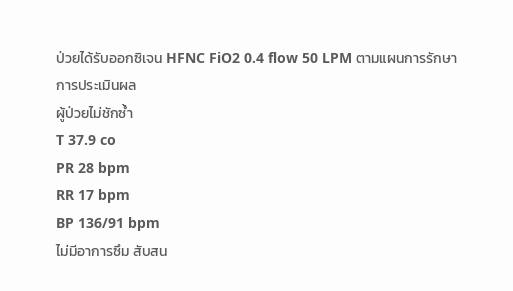ป่วยได้รับออกซิเจน HFNC FiO2 0.4 flow 50 LPM ตามแผนการรักษา
การประเมินผล
ผู้ป่วยไม่ชักซ้ำ
T 37.9 co
PR 28 bpm
RR 17 bpm
BP 136/91 bpm
ไม่มีอาการซึม สับสน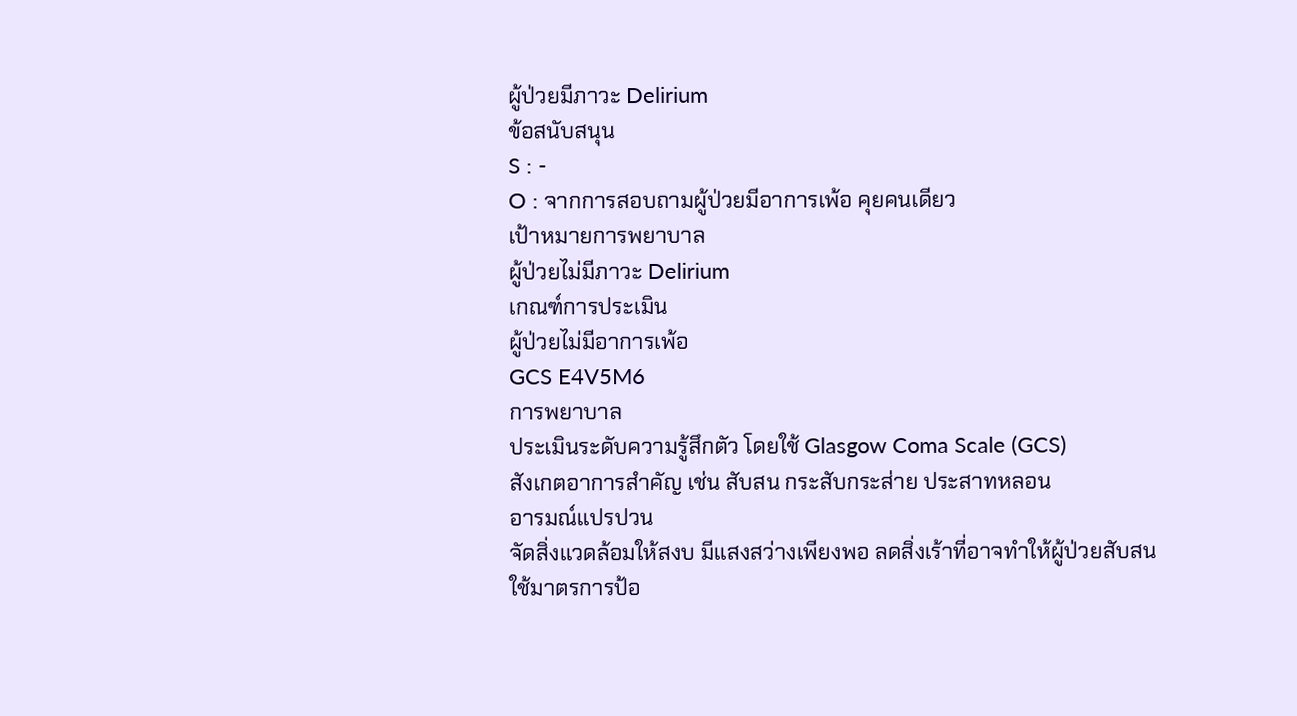ผู้ป่วยมีภาวะ Delirium
ข้อสนับสนุน
S : -
O : จากการสอบถามผู้ป่วยมีอาการเพ้อ คุยคนเดียว
เป้าหมายการพยาบาล
ผู้ป่วยไม่มีภาวะ Delirium
เกณฑ์การประเมิน
ผู้ป่วยไม่มีอาการเพ้อ
GCS E4V5M6
การพยาบาล
ประเมินระดับความรู้สึกตัว โดยใช้ Glasgow Coma Scale (GCS)
สังเกตอาการสำคัญ เช่น สับสน กระสับกระส่าย ประสาทหลอน
อารมณ์แปรปวน
จัดสิ่งแวดล้อมให้สงบ มีแสงสว่างเพียงพอ ลดสิ่งเร้าที่อาจทำให้ผู้ป่วยสับสน
ใช้มาตรการป้อ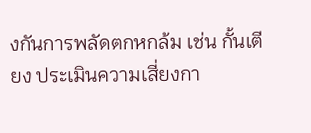งกันการพลัดตกหกล้ม เช่น กั้นเตียง ประเมินความเสี่ยงกา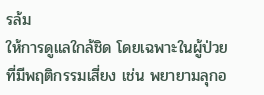รล้ม
ให้การดูแลใกล้ชิด โดยเฉพาะในผู้ป่วยที่มีพฤติกรรมเสี่ยง เช่น พยายามลุกอ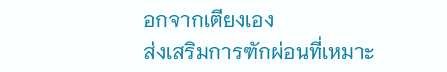อกจากเตียงเอง
ส่งเสริมการฑักผ่อนที่เหมาะ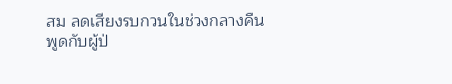สม ลดเสียงรบกวนในช่วงกลางคืน
พูดกับผู้ป่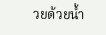วยด้วยน้ำ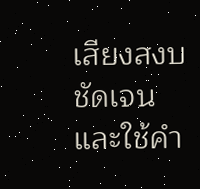เสียงสงบ ชัดเจน และใช้คำ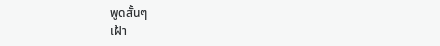พูดสั้นๆ
เฝ้า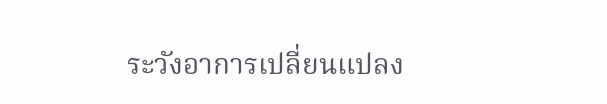ระวังอาการเปลี่ยนแปลง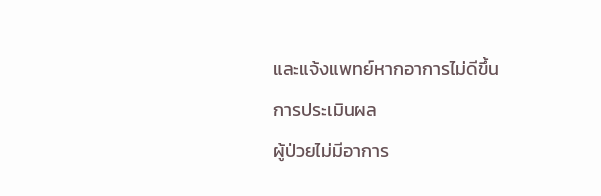และแจ้งแพทย์หากอาการไม่ดีขึ้น
การประเมินผล
ผู้ป่วยไม่มีอาการ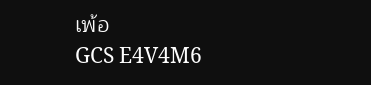เพ้อ
GCS E4V4M6